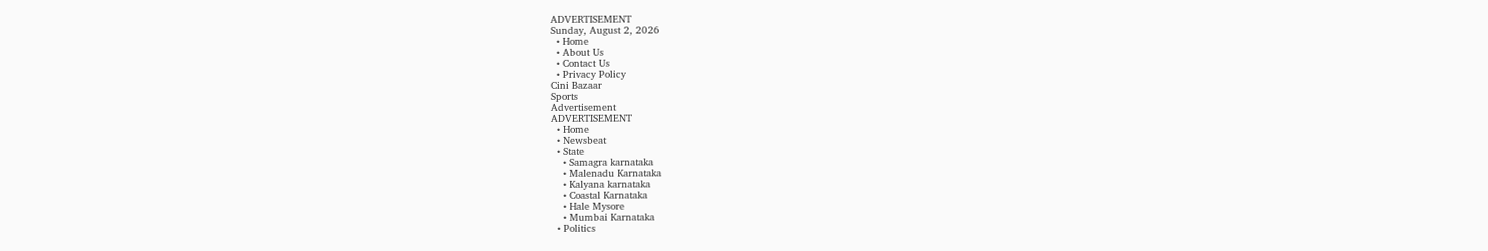ADVERTISEMENT
Sunday, August 2, 2026
  • Home
  • About Us
  • Contact Us
  • Privacy Policy
Cini Bazaar
Sports
Advertisement
ADVERTISEMENT
  • Home
  • Newsbeat
  • State
    • Samagra karnataka
    • Malenadu Karnataka
    • Kalyana karnataka
    • Coastal Karnataka
    • Hale Mysore
    • Mumbai Karnataka
  • Politics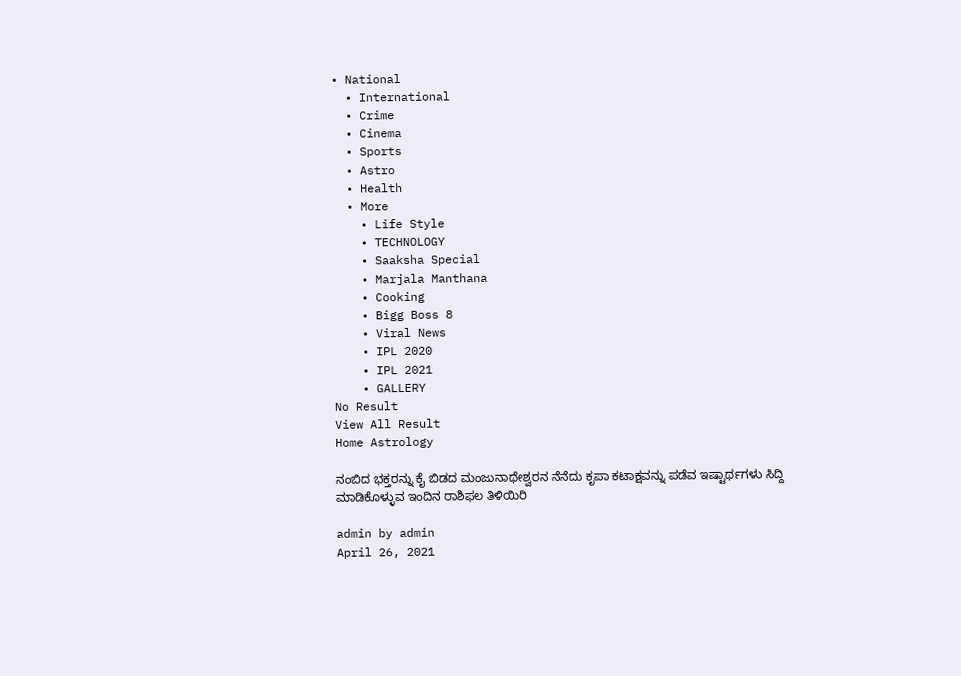• National
  • International
  • Crime
  • Cinema
  • Sports
  • Astro
  • Health
  • More
    • Life Style
    • TECHNOLOGY
    • Saaksha Special
    • Marjala Manthana
    • Cooking
    • Bigg Boss 8
    • Viral News
    • IPL 2020
    • IPL 2021
    • GALLERY
No Result
View All Result
Home Astrology

ನಂಬಿದ ಭಕ್ತರನ್ನು ಕೈ ಬಿಡದ ಮಂಜುನಾಥೇಶ್ವರನ ನೆನೆದು ಕೃಪಾ ಕಟಾಕ್ಷವನ್ನು ಪಡೆವ ಇಷ್ಟಾರ್ಥಗಳು ಸಿದ್ದಿ ಮಾಡಿಕೊಳ್ಳುವ ಇಂದಿನ‌ ರಾಶಿಫಲ ತಿಳಿಯಿರಿ

admin by admin
April 26, 2021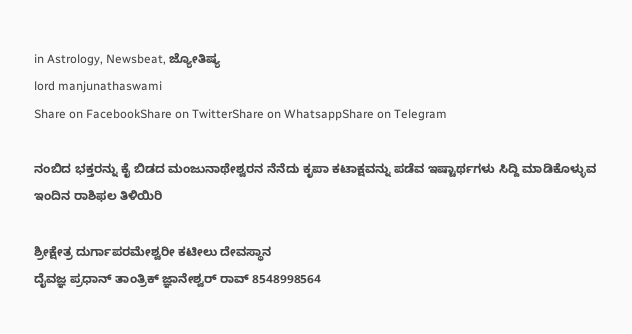in Astrology, Newsbeat, ಜ್ಯೋತಿಷ್ಯ
lord manjunathaswami
Share on FacebookShare on TwitterShare on WhatsappShare on Telegram

ನಂಬಿದ ಭಕ್ತರನ್ನು ಕೈ ಬಿಡದ ಮಂಜುನಾಥೇಶ್ವರನ ನೆನೆದು ಕೃಪಾ ಕಟಾಕ್ಷವನ್ನು ಪಡೆವ ಇಷ್ಟಾರ್ಥಗಳು ಸಿದ್ದಿ ಮಾಡಿಕೊಳ್ಳುವ ಇಂದಿನ‌ ರಾಶಿಫಲ ತಿಳಿಯಿರಿ

ಶ್ರೀಕ್ಷೇತ್ರ ದುರ್ಗಾಪರಮೇಶ್ವರೀ ಕಟೀಲು ದೇವಸ್ಥಾನ
ದೈವಜ್ಞ ಪ್ರಧಾನ್ ತಾಂತ್ರಿಕ್ ಜ್ಞಾನೇಶ್ವರ್ ರಾವ್ 8548998564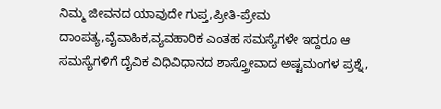ನಿಮ್ಮ ಜೀವನದ ಯಾವುದೇ ಗುಪ್ತ,ಪ್ರೀತಿ-ಪ್ರೇಮ ದಾಂಪತ್ಯ,ವೈವಾಹಿಕ,ವ್ಯವಹಾರಿಕ ಎಂತಹ ಸಮಸ್ಯೆಗಳೇ ಇದ್ದರೂ ಆ ಸಮಸ್ಯೆಗಳಿಗೆ ದೈವಿಕ ವಿಧಿವಿಧಾನದ ಶಾಸ್ತ್ರೋವಾದ ಅಷ್ಟಮಂಗಳ ಪ್ರಶ್ನೆ,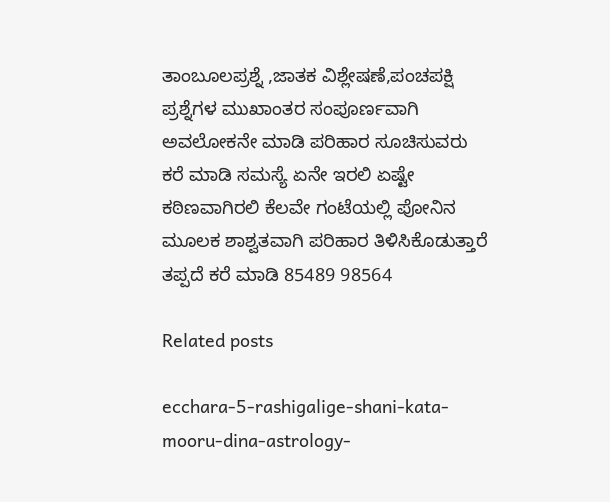ತಾಂಬೂಲಪ್ರಶ್ನೆ ,ಜಾತಕ ವಿಶ್ಲೇಷಣೆ,ಪಂಚಪಕ್ಷಿ ಪ್ರಶ್ನೆಗಳ ಮುಖಾಂತರ ಸಂಪೂರ್ಣವಾಗಿ ಅವಲೋಕನೇ ಮಾಡಿ ಪರಿಹಾರ ಸೂಚಿಸುವರು ಕರೆ ಮಾಡಿ ಸಮಸ್ಯೆ ಏನೇ ಇರಲಿ ಏಷ್ಟೇ ಕಠಿಣವಾಗಿರಲಿ ಕೆಲವೇ ಗಂಟೆಯಲ್ಲಿ ಪೋನಿನ ಮೂಲಕ ಶಾಶ್ವತವಾಗಿ ಪರಿಹಾರ ತಿಳಿಸಿಕೊಡುತ್ತಾರೆ  ತಪ್ಪದೆ ಕರೆ ಮಾಡಿ 85489 98564

Related posts

ecchara-5-rashigalige-shani-kata-mooru-dina-astrology-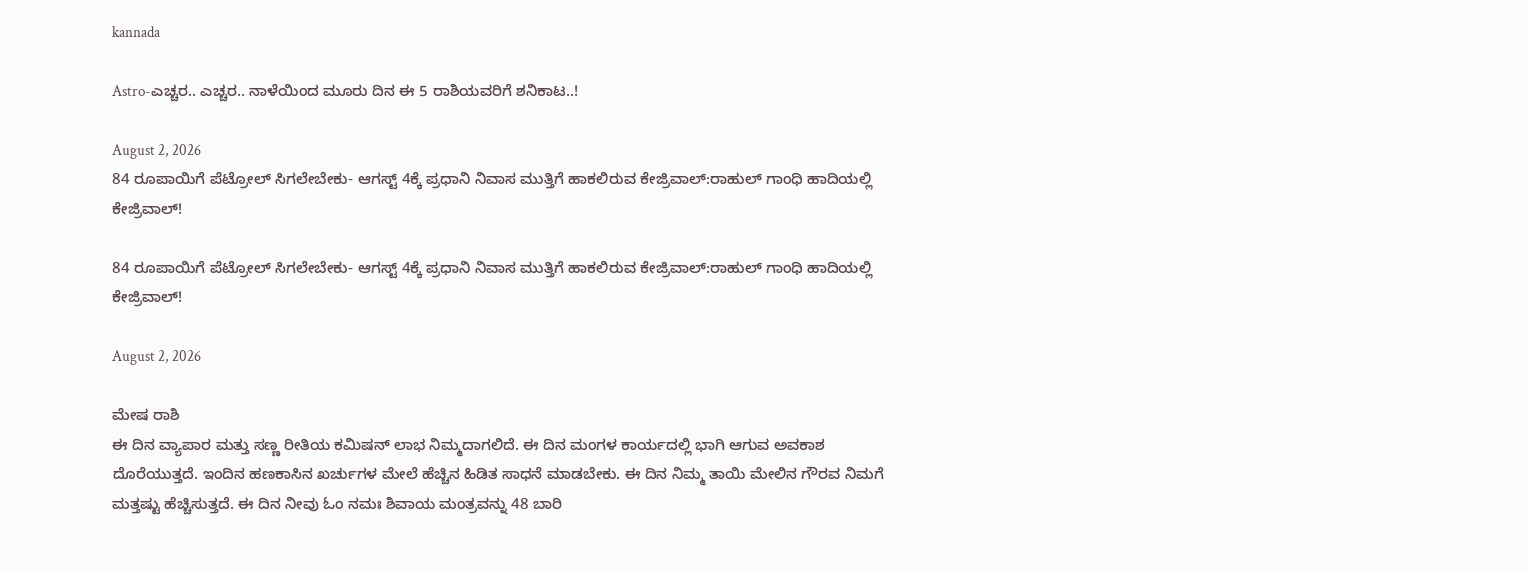kannada

Astro-ಎಚ್ಚರ.. ಎಚ್ಚರ.. ನಾಳೆಯಿಂದ ಮೂರು ದಿನ ಈ 5 ರಾಶಿಯವರಿಗೆ ಶನಿಕಾಟ..!

August 2, 2026
84 ರೂಪಾಯಿಗೆ ಪೆಟ್ರೋಲ್ ಸಿಗಲೇಬೇಕು- ಆಗಸ್ಟ್ 4ಕ್ಕೆ ಪ್ರಧಾನಿ ನಿವಾಸ ಮುತ್ತಿಗೆ ಹಾಕಲಿರುವ ಕೇಜ್ರಿವಾಲ್:ರಾಹುಲ್ ಗಾಂಧಿ ಹಾದಿಯಲ್ಲಿ ಕೇಜ್ರಿವಾಲ್!

84 ರೂಪಾಯಿಗೆ ಪೆಟ್ರೋಲ್ ಸಿಗಲೇಬೇಕು- ಆಗಸ್ಟ್ 4ಕ್ಕೆ ಪ್ರಧಾನಿ ನಿವಾಸ ಮುತ್ತಿಗೆ ಹಾಕಲಿರುವ ಕೇಜ್ರಿವಾಲ್:ರಾಹುಲ್ ಗಾಂಧಿ ಹಾದಿಯಲ್ಲಿ ಕೇಜ್ರಿವಾಲ್!

August 2, 2026

ಮೇಷ ರಾಶಿ
ಈ ದಿನ ವ್ಯಾಪಾರ ಮತ್ತು ಸಣ್ಣ ರೀತಿಯ ಕಮಿಷನ್ ಲಾಭ ನಿಮ್ಮದಾಗಲಿದೆ. ಈ ದಿನ ಮಂಗಳ ಕಾರ್ಯದಲ್ಲಿ ಭಾಗಿ ಆಗುವ ಅವಕಾಶ ದೊರೆಯುತ್ತದೆ. ಇಂದಿನ ಹಣಕಾಸಿನ ಖರ್ಚುಗಳ ಮೇಲೆ ಹೆಚ್ಚಿನ ಹಿಡಿತ ಸಾಧನೆ ಮಾಡಬೇಕು. ಈ ದಿನ ನಿಮ್ಮ ತಾಯಿ ಮೇಲಿನ ಗೌರವ ನಿಮಗೆ ಮತ್ತಷ್ಟು ಹೆಚ್ಚಿಸುತ್ತದೆ. ಈ ದಿನ ನೀವು ಓಂ ನಮಃ ಶಿವಾಯ ಮಂತ್ರವನ್ನು 48 ಬಾರಿ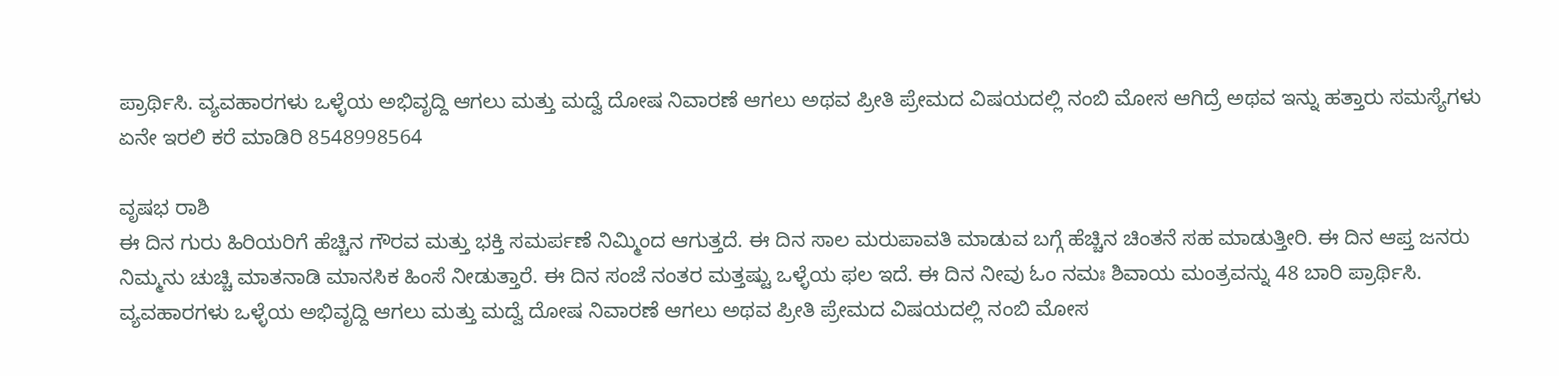ಪ್ರಾರ್ಥಿಸಿ. ವ್ಯವಹಾರಗಳು ಒಳ್ಳೆಯ ಅಭಿವೃದ್ದಿ ಆಗಲು ಮತ್ತು ಮದ್ವೆ ದೋಷ ನಿವಾರಣೆ ಆಗಲು ಅಥವ ಪ್ರೀತಿ ಪ್ರೇಮದ ವಿಷಯದಲ್ಲಿ ನಂಬಿ ಮೋಸ ಆಗಿದ್ರೆ ಅಥವ ಇನ್ನು ಹತ್ತಾರು ಸಮಸ್ಯೆಗಳು ಏನೇ ಇರಲಿ ಕರೆ ಮಾಡಿರಿ 8548998564

ವೃಷಭ ರಾಶಿ
ಈ ದಿನ ಗುರು ಹಿರಿಯರಿಗೆ ಹೆಚ್ಚಿನ ಗೌರವ ಮತ್ತು ಭಕ್ತಿ ಸಮರ್ಪಣೆ ನಿಮ್ಮಿಂದ ಆಗುತ್ತದೆ. ಈ ದಿನ ಸಾಲ ಮರುಪಾವತಿ ಮಾಡುವ ಬಗ್ಗೆ ಹೆಚ್ಚಿನ ಚಿಂತನೆ ಸಹ ಮಾಡುತ್ತೀರಿ. ಈ ದಿನ ಆಪ್ತ ಜನರು ನಿಮ್ಮನು ಚುಚ್ಚಿ ಮಾತನಾಡಿ ಮಾನಸಿಕ ಹಿಂಸೆ ನೀಡುತ್ತಾರೆ. ಈ ದಿನ ಸಂಜೆ ನಂತರ ಮತ್ತಷ್ಟು ಒಳ್ಳೆಯ ಫಲ ಇದೆ. ಈ ದಿನ ನೀವು ಓಂ ನಮಃ ಶಿವಾಯ ಮಂತ್ರವನ್ನು 48 ಬಾರಿ ಪ್ರಾರ್ಥಿಸಿ. ವ್ಯವಹಾರಗಳು ಒಳ್ಳೆಯ ಅಭಿವೃದ್ದಿ ಆಗಲು ಮತ್ತು ಮದ್ವೆ ದೋಷ ನಿವಾರಣೆ ಆಗಲು ಅಥವ ಪ್ರೀತಿ ಪ್ರೇಮದ ವಿಷಯದಲ್ಲಿ ನಂಬಿ ಮೋಸ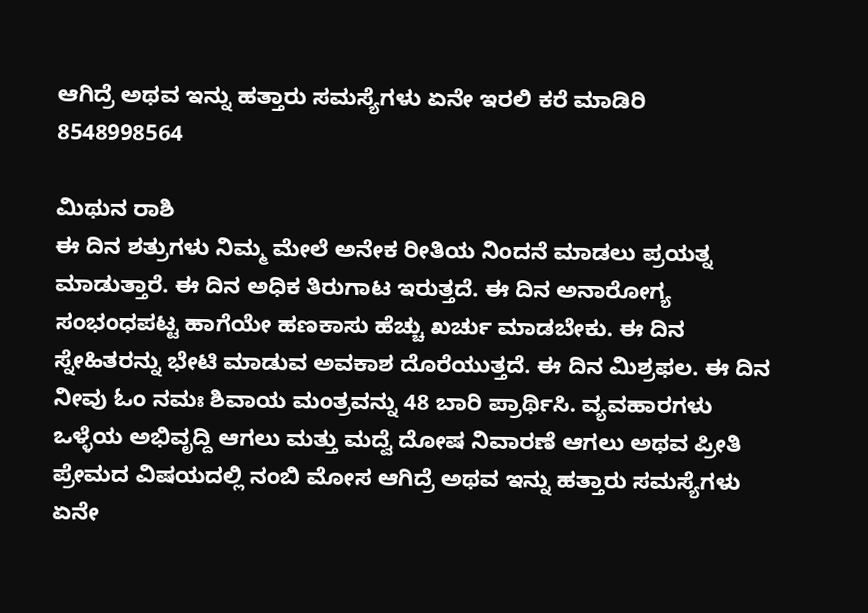ಆಗಿದ್ರೆ ಅಥವ ಇನ್ನು ಹತ್ತಾರು ಸಮಸ್ಯೆಗಳು ಏನೇ ಇರಲಿ ಕರೆ ಮಾಡಿರಿ 8548998564

ಮಿಥುನ ರಾಶಿ
ಈ ದಿನ ಶತ್ರುಗಳು ನಿಮ್ಮ ಮೇಲೆ ಅನೇಕ ರೀತಿಯ ನಿಂದನೆ ಮಾಡಲು ಪ್ರಯತ್ನ ಮಾಡುತ್ತಾರೆ. ಈ ದಿನ ಅಧಿಕ ತಿರುಗಾಟ ಇರುತ್ತದೆ. ಈ ದಿನ ಅನಾರೋಗ್ಯ ಸಂಭಂಧಪಟ್ಟ ಹಾಗೆಯೇ ಹಣಕಾಸು ಹೆಚ್ಚು ಖರ್ಚು ಮಾಡಬೇಕು. ಈ ದಿನ ಸ್ನೇಹಿತರನ್ನು ಭೇಟಿ ಮಾಡುವ ಅವಕಾಶ ದೊರೆಯುತ್ತದೆ. ಈ ದಿನ ಮಿಶ್ರಫಲ. ಈ ದಿನ ನೀವು ಓಂ ನಮಃ ಶಿವಾಯ ಮಂತ್ರವನ್ನು 48 ಬಾರಿ ಪ್ರಾರ್ಥಿಸಿ. ವ್ಯವಹಾರಗಳು ಒಳ್ಳೆಯ ಅಭಿವೃದ್ದಿ ಆಗಲು ಮತ್ತು ಮದ್ವೆ ದೋಷ ನಿವಾರಣೆ ಆಗಲು ಅಥವ ಪ್ರೀತಿ ಪ್ರೇಮದ ವಿಷಯದಲ್ಲಿ ನಂಬಿ ಮೋಸ ಆಗಿದ್ರೆ ಅಥವ ಇನ್ನು ಹತ್ತಾರು ಸಮಸ್ಯೆಗಳು ಏನೇ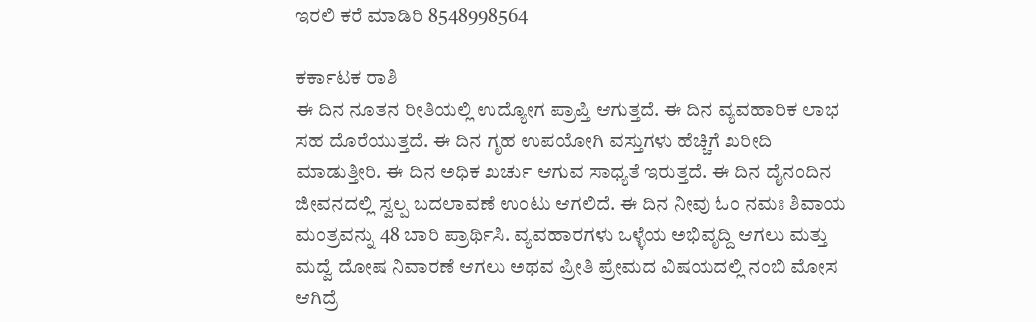ಇರಲಿ ಕರೆ ಮಾಡಿರಿ 8548998564

ಕರ್ಕಾಟಕ ರಾಶಿ
ಈ ದಿನ ನೂತನ ರೀತಿಯಲ್ಲಿ ಉದ್ಯೋಗ ಪ್ರಾಪ್ತಿ ಆಗುತ್ತದೆ. ಈ ದಿನ ವ್ಯವಹಾರಿಕ ಲಾಭ ಸಹ ದೊರೆಯುತ್ತದೆ. ಈ ದಿನ ಗೃಹ ಉಪಯೋಗಿ ವಸ್ತುಗಳು ಹೆಚ್ಚಿಗೆ ಖರೀದಿ ಮಾಡುತ್ತೀರಿ. ಈ ದಿನ ಅಧಿಕ ಖರ್ಚು ಆಗುವ ಸಾಧ್ಯತೆ ಇರುತ್ತದೆ. ಈ ದಿನ ದೈನಂದಿನ ಜೀವನದಲ್ಲಿ ಸ್ವಲ್ಪ ಬದಲಾವಣೆ ಉಂಟು ಆಗಲಿದೆ. ಈ ದಿನ ನೀವು ಓಂ ನಮಃ ಶಿವಾಯ ಮಂತ್ರವನ್ನು 48 ಬಾರಿ ಪ್ರಾರ್ಥಿಸಿ. ವ್ಯವಹಾರಗಳು ಒಳ್ಳೆಯ ಅಭಿವೃದ್ದಿ ಆಗಲು ಮತ್ತು ಮದ್ವೆ ದೋಷ ನಿವಾರಣೆ ಆಗಲು ಅಥವ ಪ್ರೀತಿ ಪ್ರೇಮದ ವಿಷಯದಲ್ಲಿ ನಂಬಿ ಮೋಸ ಆಗಿದ್ರೆ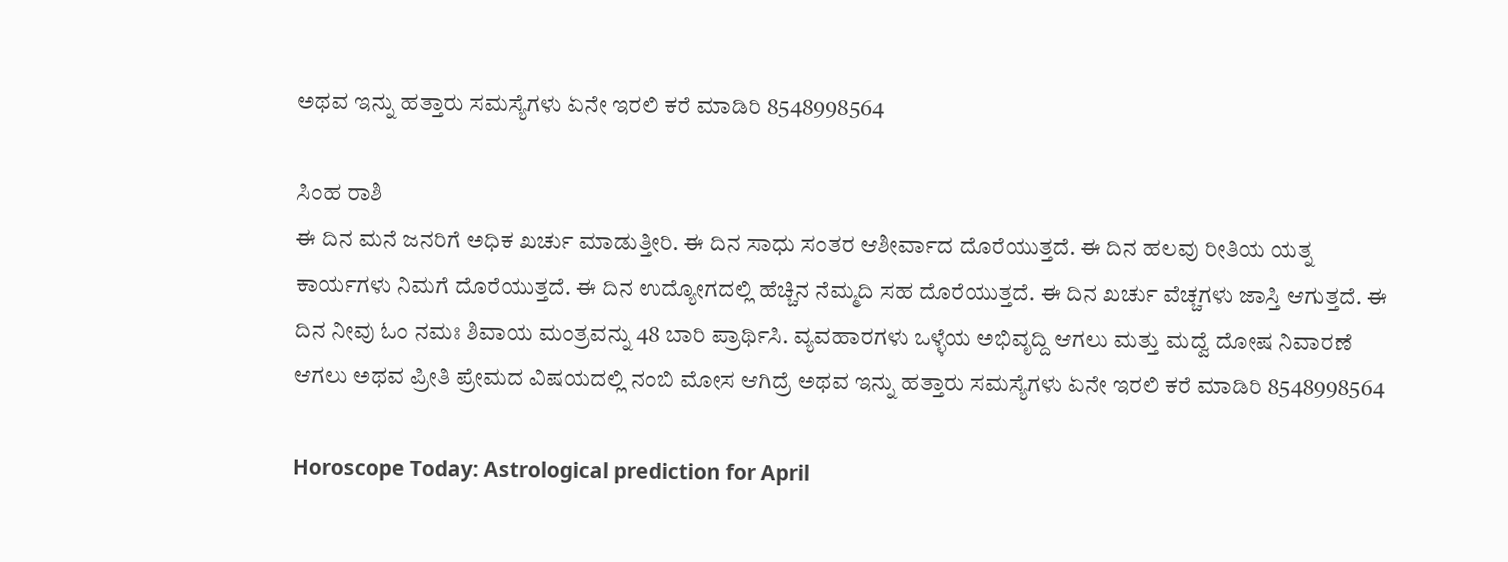ಅಥವ ಇನ್ನು ಹತ್ತಾರು ಸಮಸ್ಯೆಗಳು ಏನೇ ಇರಲಿ ಕರೆ ಮಾಡಿರಿ 8548998564

ಸಿಂಹ ರಾಶಿ
ಈ ದಿನ ಮನೆ ಜನರಿಗೆ ಅಧಿಕ ಖರ್ಚು ಮಾಡುತ್ತೀರಿ. ಈ ದಿನ ಸಾಧು ಸಂತರ ಆಶೀರ್ವಾದ ದೊರೆಯುತ್ತದೆ. ಈ ದಿನ ಹಲವು ರೀತಿಯ ಯತ್ನ ಕಾರ್ಯಗಳು ನಿಮಗೆ ದೊರೆಯುತ್ತದೆ. ಈ ದಿನ ಉದ್ಯೋಗದಲ್ಲಿ ಹೆಚ್ಚಿನ ನೆಮ್ಮದಿ ಸಹ ದೊರೆಯುತ್ತದೆ. ಈ ದಿನ ಖರ್ಚು ವೆಚ್ಚಗಳು ಜಾಸ್ತಿ ಆಗುತ್ತದೆ. ಈ ದಿನ ನೀವು ಓಂ ನಮಃ ಶಿವಾಯ ಮಂತ್ರವನ್ನು 48 ಬಾರಿ ಪ್ರಾರ್ಥಿಸಿ. ವ್ಯವಹಾರಗಳು ಒಳ್ಳೆಯ ಅಭಿವೃದ್ದಿ ಆಗಲು ಮತ್ತು ಮದ್ವೆ ದೋಷ ನಿವಾರಣೆ ಆಗಲು ಅಥವ ಪ್ರೀತಿ ಪ್ರೇಮದ ವಿಷಯದಲ್ಲಿ ನಂಬಿ ಮೋಸ ಆಗಿದ್ರೆ ಅಥವ ಇನ್ನು ಹತ್ತಾರು ಸಮಸ್ಯೆಗಳು ಏನೇ ಇರಲಿ ಕರೆ ಮಾಡಿರಿ 8548998564

Horoscope Today: Astrological prediction for April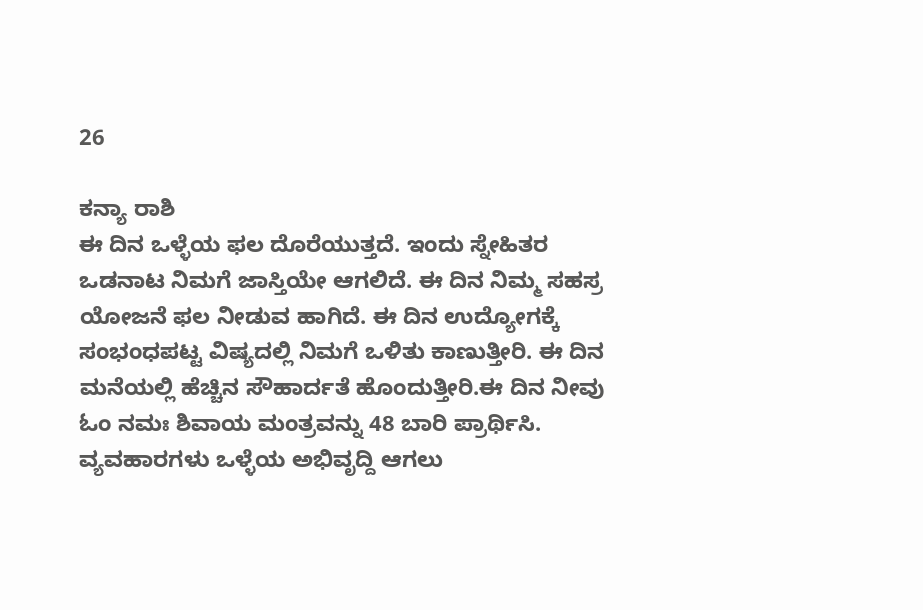26

ಕನ್ಯಾ ರಾಶಿ
ಈ ದಿನ ಒಳ್ಳೆಯ ಫಲ ದೊರೆಯುತ್ತದೆ. ಇಂದು ಸ್ನೇಹಿತರ ಒಡನಾಟ ನಿಮಗೆ ಜಾಸ್ತಿಯೇ ಆಗಲಿದೆ. ಈ ದಿನ ನಿಮ್ಮ ಸಹಸ್ರ ಯೋಜನೆ ಫಲ ನೀಡುವ ಹಾಗಿದೆ. ಈ ದಿನ ಉದ್ಯೋಗಕ್ಕೆ ಸಂಭಂಧಪಟ್ಟ ವಿಷ್ಯದಲ್ಲಿ ನಿಮಗೆ ಒಳಿತು ಕಾಣುತ್ತೀರಿ. ಈ ದಿನ ಮನೆಯಲ್ಲಿ ಹೆಚ್ಚಿನ ಸೌಹಾರ್ದತೆ ಹೊಂದುತ್ತೀರಿ.ಈ ದಿನ ನೀವು ಓಂ ನಮಃ ಶಿವಾಯ ಮಂತ್ರವನ್ನು 48 ಬಾರಿ ಪ್ರಾರ್ಥಿಸಿ. ವ್ಯವಹಾರಗಳು ಒಳ್ಳೆಯ ಅಭಿವೃದ್ದಿ ಆಗಲು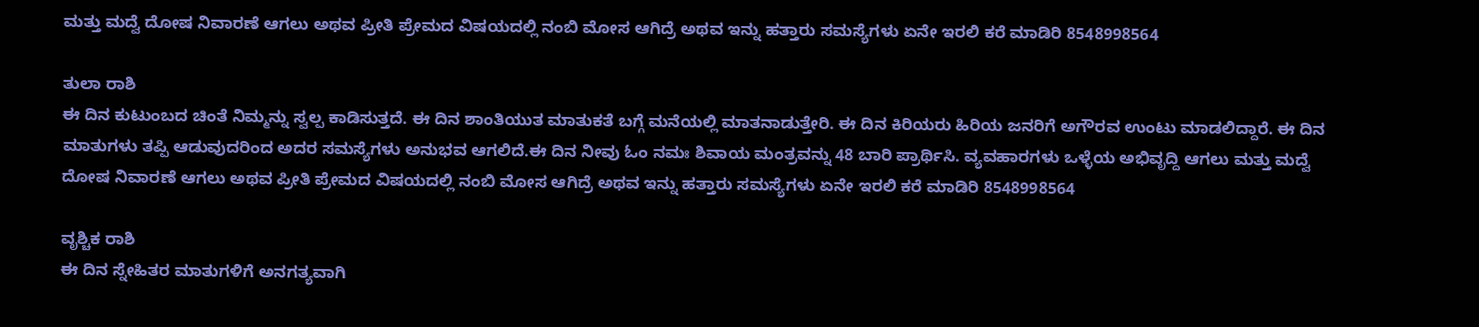ಮತ್ತು ಮದ್ವೆ ದೋಷ ನಿವಾರಣೆ ಆಗಲು ಅಥವ ಪ್ರೀತಿ ಪ್ರೇಮದ ವಿಷಯದಲ್ಲಿ ನಂಬಿ ಮೋಸ ಆಗಿದ್ರೆ ಅಥವ ಇನ್ನು ಹತ್ತಾರು ಸಮಸ್ಯೆಗಳು ಏನೇ ಇರಲಿ ಕರೆ ಮಾಡಿರಿ 8548998564

ತುಲಾ ರಾಶಿ
ಈ ದಿನ ಕುಟುಂಬದ ಚಿಂತೆ ನಿಮ್ಮನ್ನು ಸ್ವಲ್ಪ ಕಾಡಿಸುತ್ತದೆ. ಈ ದಿನ ಶಾಂತಿಯುತ ಮಾತುಕತೆ ಬಗ್ಗೆ ಮನೆಯಲ್ಲಿ ಮಾತನಾಡುತ್ತೇರಿ. ಈ ದಿನ ಕಿರಿಯರು ಹಿರಿಯ ಜನರಿಗೆ ಅಗೌರವ ಉಂಟು ಮಾಡಲಿದ್ದಾರೆ. ಈ ದಿನ ಮಾತುಗಳು ತಪ್ಪಿ ಆಡುವುದರಿಂದ ಅದರ ಸಮಸ್ಯೆಗಳು ಅನುಭವ ಆಗಲಿದೆ.ಈ ದಿನ ನೀವು ಓಂ ನಮಃ ಶಿವಾಯ ಮಂತ್ರವನ್ನು 48 ಬಾರಿ ಪ್ರಾರ್ಥಿಸಿ. ವ್ಯವಹಾರಗಳು ಒಳ್ಳೆಯ ಅಭಿವೃದ್ದಿ ಆಗಲು ಮತ್ತು ಮದ್ವೆ ದೋಷ ನಿವಾರಣೆ ಆಗಲು ಅಥವ ಪ್ರೀತಿ ಪ್ರೇಮದ ವಿಷಯದಲ್ಲಿ ನಂಬಿ ಮೋಸ ಆಗಿದ್ರೆ ಅಥವ ಇನ್ನು ಹತ್ತಾರು ಸಮಸ್ಯೆಗಳು ಏನೇ ಇರಲಿ ಕರೆ ಮಾಡಿರಿ 8548998564

ವೃಶ್ಚಿಕ ರಾಶಿ
ಈ ದಿನ ಸ್ನೇಹಿತರ ಮಾತುಗಳಿಗೆ ಅನಗತ್ಯವಾಗಿ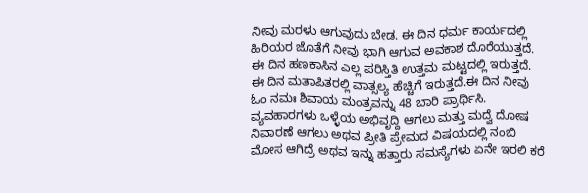ನೀವು ಮರಳು ಆಗುವುದು ಬೇಡ. ಈ ದಿನ ಧರ್ಮ ಕಾರ್ಯದಲ್ಲಿ ಹಿರಿಯರ ಜೊತೆಗೆ ನೀವು ಭಾಗಿ ಆಗುವ ಅವಕಾಶ ದೊರೆಯುತ್ತದೆ. ಈ ದಿನ ಹಣಕಾಸಿನ ಎಲ್ಲ ಪರಿಸ್ತಿತಿ ಉತ್ತಮ ಮಟ್ಟದಲ್ಲಿ ಇರುತ್ತದೆ. ಈ ದಿನ ಮತಾಪಿತರಲ್ಲಿ ವಾತ್ಸಲ್ಯ ಹೆಚ್ಚಿಗೆ ಇರುತ್ತದೆ.ಈ ದಿನ ನೀವು ಓಂ ನಮಃ ಶಿವಾಯ ಮಂತ್ರವನ್ನು 48 ಬಾರಿ ಪ್ರಾರ್ಥಿಸಿ. ವ್ಯವಹಾರಗಳು ಒಳ್ಳೆಯ ಅಭಿವೃದ್ದಿ ಆಗಲು ಮತ್ತು ಮದ್ವೆ ದೋಷ ನಿವಾರಣೆ ಆಗಲು ಅಥವ ಪ್ರೀತಿ ಪ್ರೇಮದ ವಿಷಯದಲ್ಲಿ ನಂಬಿ ಮೋಸ ಆಗಿದ್ರೆ ಅಥವ ಇನ್ನು ಹತ್ತಾರು ಸಮಸ್ಯೆಗಳು ಏನೇ ಇರಲಿ ಕರೆ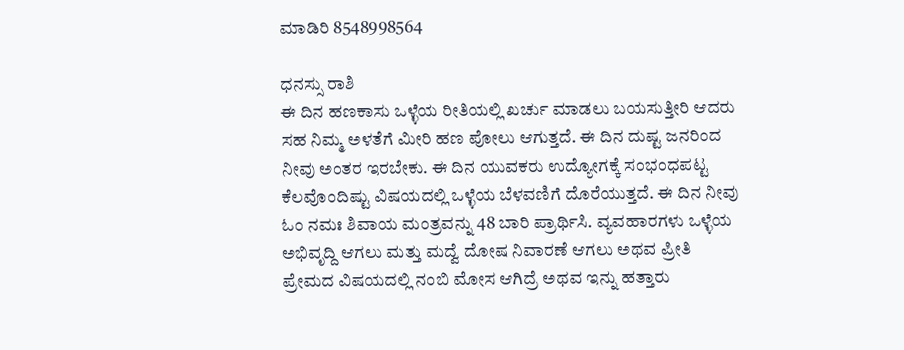ಮಾಡಿರಿ 8548998564

ಧನಸ್ಸು ರಾಶಿ
ಈ ದಿನ ಹಣಕಾಸು ಒಳ್ಳೆಯ ರೀತಿಯಲ್ಲಿ ಖರ್ಚು ಮಾಡಲು ಬಯಸುತ್ತೀರಿ ಆದರು ಸಹ ನಿಮ್ಮ ಅಳತೆಗೆ ಮೀರಿ ಹಣ ಪೋಲು ಆಗುತ್ತದೆ. ಈ ದಿನ ದುಷ್ಟ ಜನರಿಂದ ನೀವು ಅಂತರ ಇರಬೇಕು. ಈ ದಿನ ಯುವಕರು ಉದ್ಯೋಗಕ್ಕೆ ಸಂಭಂಧಪಟ್ಟ ಕೆಲವೊಂದಿಷ್ಟು ವಿಷಯದಲ್ಲಿ ಒಳ್ಳೆಯ ಬೆಳವಣಿಗೆ ದೊರೆಯುತ್ತದೆ. ಈ ದಿನ ನೀವು ಓಂ ನಮಃ ಶಿವಾಯ ಮಂತ್ರವನ್ನು 48 ಬಾರಿ ಪ್ರಾರ್ಥಿಸಿ. ವ್ಯವಹಾರಗಳು ಒಳ್ಳೆಯ ಅಭಿವೃದ್ದಿ ಆಗಲು ಮತ್ತು ಮದ್ವೆ ದೋಷ ನಿವಾರಣೆ ಆಗಲು ಅಥವ ಪ್ರೀತಿ ಪ್ರೇಮದ ವಿಷಯದಲ್ಲಿ ನಂಬಿ ಮೋಸ ಆಗಿದ್ರೆ ಅಥವ ಇನ್ನು ಹತ್ತಾರು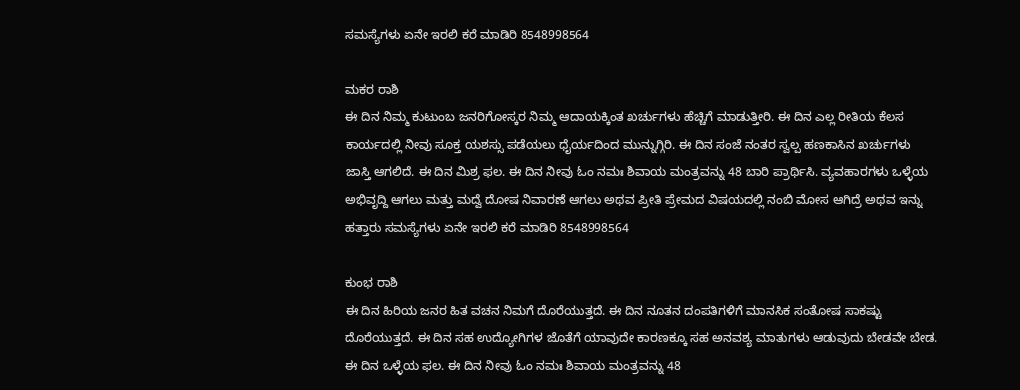ಸಮಸ್ಯೆಗಳು ಏನೇ ಇರಲಿ ಕರೆ ಮಾಡಿರಿ 8548998564

ಮಕರ ರಾಶಿ
ಈ ದಿನ ನಿಮ್ಮ ಕುಟುಂಬ ಜನರಿಗೋಸ್ಕರ ನಿಮ್ಮ ಆದಾಯಕ್ಕಿಂತ ಖರ್ಚುಗಳು ಹೆಚ್ಚಿಗೆ ಮಾಡುತ್ತೀರಿ. ಈ ದಿನ ಎಲ್ಲ ರೀತಿಯ ಕೆಲಸ ಕಾರ್ಯದಲ್ಲಿ ನೀವು ಸೂಕ್ತ ಯಶಸ್ಸು ಪಡೆಯಲು ಧೈರ್ಯದಿಂದ ಮುನ್ನುಗ್ಗಿರಿ. ಈ ದಿನ ಸಂಜೆ ನಂತರ ಸ್ವಲ್ಪ ಹಣಕಾಸಿನ ಖರ್ಚುಗಳು ಜಾಸ್ತಿ ಆಗಲಿದೆ. ಈ ದಿನ ಮಿಶ್ರ ಫಲ. ಈ ದಿನ ನೀವು ಓಂ ನಮಃ ಶಿವಾಯ ಮಂತ್ರವನ್ನು 48 ಬಾರಿ ಪ್ರಾರ್ಥಿಸಿ. ವ್ಯವಹಾರಗಳು ಒಳ್ಳೆಯ ಅಭಿವೃದ್ದಿ ಆಗಲು ಮತ್ತು ಮದ್ವೆ ದೋಷ ನಿವಾರಣೆ ಆಗಲು ಅಥವ ಪ್ರೀತಿ ಪ್ರೇಮದ ವಿಷಯದಲ್ಲಿ ನಂಬಿ ಮೋಸ ಆಗಿದ್ರೆ ಅಥವ ಇನ್ನು ಹತ್ತಾರು ಸಮಸ್ಯೆಗಳು ಏನೇ ಇರಲಿ ಕರೆ ಮಾಡಿರಿ 8548998564

ಕುಂಭ ರಾಶಿ
ಈ ದಿನ ಹಿರಿಯ ಜನರ ಹಿತ ವಚನ ನಿಮಗೆ ದೊರೆಯುತ್ತದೆ. ಈ ದಿನ ನೂತನ ದಂಪತಿಗಳಿಗೆ ಮಾನಸಿಕ ಸಂತೋಷ ಸಾಕಷ್ಟು ದೊರೆಯುತ್ತದೆ. ಈ ದಿನ ಸಹ ಉದ್ಯೋಗಿಗಳ ಜೊತೆಗೆ ಯಾವುದೇ ಕಾರಣಕ್ಕೂ ಸಹ ಅನವಶ್ಯ ಮಾತುಗಳು ಆಡುವುದು ಬೇಡವೇ ಬೇಡ. ಈ ದಿನ ಒಳ್ಳೆಯ ಫಲ. ಈ ದಿನ ನೀವು ಓಂ ನಮಃ ಶಿವಾಯ ಮಂತ್ರವನ್ನು 48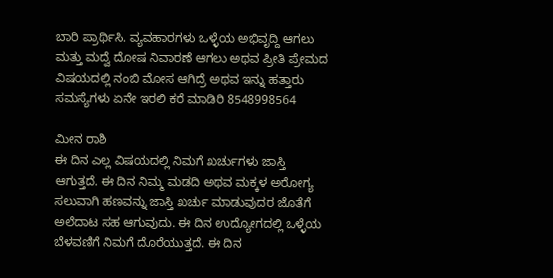ಬಾರಿ ಪ್ರಾರ್ಥಿಸಿ. ವ್ಯವಹಾರಗಳು ಒಳ್ಳೆಯ ಅಭಿವೃದ್ದಿ ಆಗಲು ಮತ್ತು ಮದ್ವೆ ದೋಷ ನಿವಾರಣೆ ಆಗಲು ಅಥವ ಪ್ರೀತಿ ಪ್ರೇಮದ ವಿಷಯದಲ್ಲಿ ನಂಬಿ ಮೋಸ ಆಗಿದ್ರೆ ಅಥವ ಇನ್ನು ಹತ್ತಾರು ಸಮಸ್ಯೆಗಳು ಏನೇ ಇರಲಿ ಕರೆ ಮಾಡಿರಿ 8548998564

ಮೀನ ರಾಶಿ
ಈ ದಿನ ಎಲ್ಲ ವಿಷಯದಲ್ಲಿ ನಿಮಗೆ ಖರ್ಚುಗಳು ಜಾಸ್ತಿ ಆಗುತ್ತದೆ. ಈ ದಿನ ನಿಮ್ಮ ಮಡದಿ ಅಥವ ಮಕ್ಕಳ ಅರೋಗ್ಯ ಸಲುವಾಗಿ ಹಣವನ್ನು ಜಾಸ್ತಿ ಖರ್ಚು ಮಾಡುವುದರ ಜೊತೆಗೆ ಅಲೆದಾಟ ಸಹ ಆಗುವುದು. ಈ ದಿನ ಉದ್ಯೋಗದಲ್ಲಿ ಒಳ್ಳೆಯ ಬೆಳವಣಿಗೆ ನಿಮಗೆ ದೊರೆಯುತ್ತದೆ. ಈ ದಿನ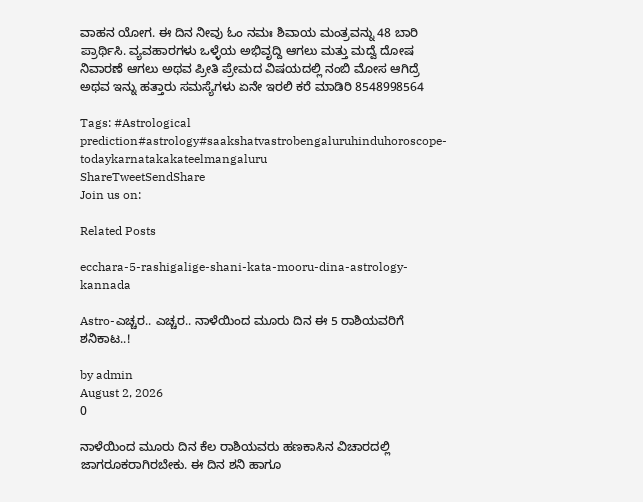ವಾಹನ ಯೋಗ. ಈ ದಿನ ನೀವು ಓಂ ನಮಃ ಶಿವಾಯ ಮಂತ್ರವನ್ನು 48 ಬಾರಿ ಪ್ರಾರ್ಥಿಸಿ. ವ್ಯವಹಾರಗಳು ಒಳ್ಳೆಯ ಅಭಿವೃದ್ದಿ ಆಗಲು ಮತ್ತು ಮದ್ವೆ ದೋಷ ನಿವಾರಣೆ ಆಗಲು ಅಥವ ಪ್ರೀತಿ ಪ್ರೇಮದ ವಿಷಯದಲ್ಲಿ ನಂಬಿ ಮೋಸ ಆಗಿದ್ರೆ ಅಥವ ಇನ್ನು ಹತ್ತಾರು ಸಮಸ್ಯೆಗಳು ಏನೇ ಇರಲಿ ಕರೆ ಮಾಡಿರಿ 8548998564

Tags: #Astrological prediction#astrology#saakshatvastrobengaluruhinduhoroscope-todaykarnatakakateelmangaluru
ShareTweetSendShare
Join us on:

Related Posts

ecchara-5-rashigalige-shani-kata-mooru-dina-astrology-kannada

Astro-ಎಚ್ಚರ.. ಎಚ್ಚರ.. ನಾಳೆಯಿಂದ ಮೂರು ದಿನ ಈ 5 ರಾಶಿಯವರಿಗೆ ಶನಿಕಾಟ..!

by admin
August 2, 2026
0

ನಾಳೆಯಿಂದ ಮೂರು ದಿನ ಕೆಲ ರಾಶಿಯವರು ಹಣಕಾಸಿನ ವಿಚಾರದಲ್ಲಿ ಜಾಗರೂಕರಾಗಿರಬೇಕು. ಈ ದಿನ ಶನಿ ಹಾಗೂ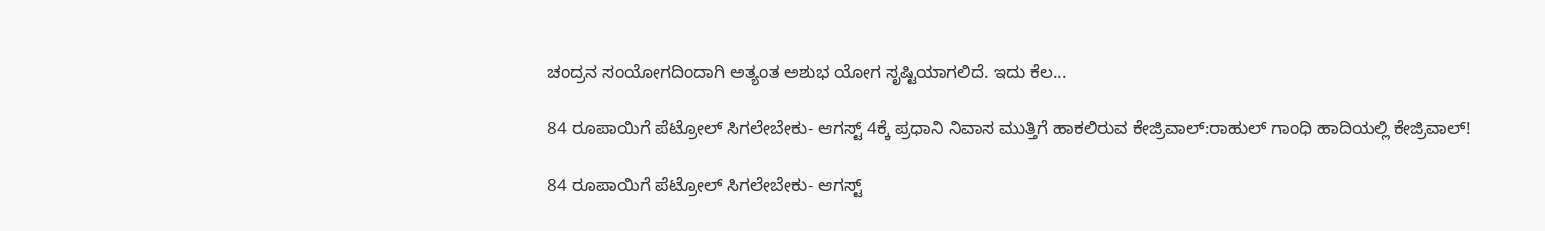ಚಂದ್ರನ ಸಂಯೋಗದಿಂದಾಗಿ ಅತ್ಯಂತ ಅಶುಭ ಯೋಗ ಸೃಷ್ಟಿಯಾಗಲಿದೆ. ಇದು ಕೆಲ...

84 ರೂಪಾಯಿಗೆ ಪೆಟ್ರೋಲ್ ಸಿಗಲೇಬೇಕು- ಆಗಸ್ಟ್ 4ಕ್ಕೆ ಪ್ರಧಾನಿ ನಿವಾಸ ಮುತ್ತಿಗೆ ಹಾಕಲಿರುವ ಕೇಜ್ರಿವಾಲ್:ರಾಹುಲ್ ಗಾಂಧಿ ಹಾದಿಯಲ್ಲಿ ಕೇಜ್ರಿವಾಲ್!

84 ರೂಪಾಯಿಗೆ ಪೆಟ್ರೋಲ್ ಸಿಗಲೇಬೇಕು- ಆಗಸ್ಟ್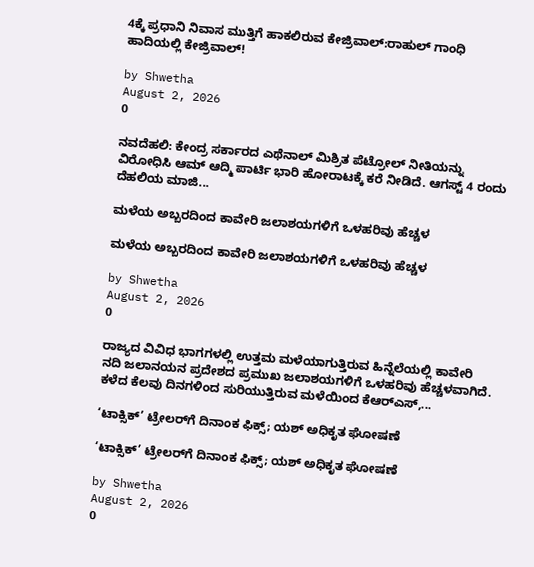4ಕ್ಕೆ ಪ್ರಧಾನಿ ನಿವಾಸ ಮುತ್ತಿಗೆ ಹಾಕಲಿರುವ ಕೇಜ್ರಿವಾಲ್:ರಾಹುಲ್ ಗಾಂಧಿ ಹಾದಿಯಲ್ಲಿ ಕೇಜ್ರಿವಾಲ್!

by Shwetha
August 2, 2026
0

ನವದೆಹಲಿ: ಕೇಂದ್ರ ಸರ್ಕಾರದ ಎಥೆನಾಲ್ ಮಿಶ್ರಿತ ಪೆಟ್ರೋಲ್ ನೀತಿಯನ್ನು ವಿರೋಧಿಸಿ ಆಮ್ ಆದ್ಮಿ ಪಾರ್ಟಿ ಭಾರಿ ಹೋರಾಟಕ್ಕೆ ಕರೆ ನೀಡಿದೆ. ಆಗಸ್ಟ್ 4 ರಂದು ದೆಹಲಿಯ ಮಾಜಿ...

ಮಳೆಯ ಅಬ್ಬರದಿಂದ ಕಾವೇರಿ ಜಲಾಶಯಗಳಿಗೆ ಒಳಹರಿವು ಹೆಚ್ಚಳ

ಮಳೆಯ ಅಬ್ಬರದಿಂದ ಕಾವೇರಿ ಜಲಾಶಯಗಳಿಗೆ ಒಳಹರಿವು ಹೆಚ್ಚಳ

by Shwetha
August 2, 2026
0

ರಾಜ್ಯದ ವಿವಿಧ ಭಾಗಗಳಲ್ಲಿ ಉತ್ತಮ ಮಳೆಯಾಗುತ್ತಿರುವ ಹಿನ್ನೆಲೆಯಲ್ಲಿ ಕಾವೇರಿ ನದಿ ಜಲಾನಯನ ಪ್ರದೇಶದ ಪ್ರಮುಖ ಜಲಾಶಯಗಳಿಗೆ ಒಳಹರಿವು ಹೆಚ್ಚಳವಾಗಿದೆ. ಕಳೆದ ಕೆಲವು ದಿನಗಳಿಂದ ಸುರಿಯುತ್ತಿರುವ ಮಳೆಯಿಂದ ಕೆಆರ್‌ಎಸ್‌,...

‘ಟಾಕ್ಸಿಕ್’ ಟ್ರೇಲರ್‌ಗೆ ದಿನಾಂಕ ಫಿಕ್ಸ್; ಯಶ್ ಅಧಿಕೃತ ಘೋಷಣೆ

‘ಟಾಕ್ಸಿಕ್’ ಟ್ರೇಲರ್‌ಗೆ ದಿನಾಂಕ ಫಿಕ್ಸ್; ಯಶ್ ಅಧಿಕೃತ ಘೋಷಣೆ

by Shwetha
August 2, 2026
0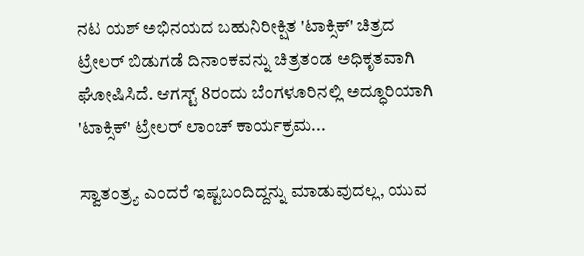ನಟ ಯಶ್ ಅಭಿನಯದ ಬಹುನಿರೀಕ್ಷಿತ 'ಟಾಕ್ಸಿಕ್' ಚಿತ್ರದ ಟ್ರೇಲರ್ ಬಿಡುಗಡೆ ದಿನಾಂಕವನ್ನು ಚಿತ್ರತಂಡ ಅಧಿಕೃತವಾಗಿ ಘೋಷಿಸಿದೆ. ಆಗಸ್ಟ್ 8ರಂದು ಬೆಂಗಳೂರಿನಲ್ಲಿ ಅದ್ಧೂರಿಯಾಗಿ 'ಟಾಕ್ಸಿಕ್' ಟ್ರೇಲರ್ ಲಾಂಚ್ ಕಾರ್ಯಕ್ರಮ...

ಸ್ವಾತಂತ್ರ್ಯ ಎಂದರೆ ಇಷ್ಟಬಂದಿದ್ದನ್ನು ಮಾಡುವುದಲ್ಲ, ಯುವ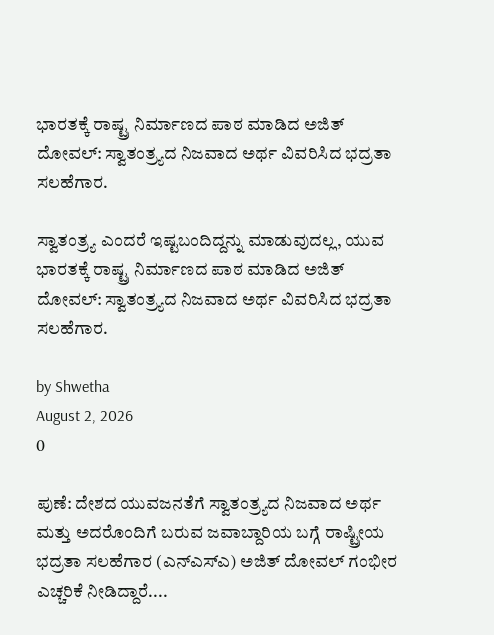ಭಾರತಕ್ಕೆ ರಾಷ್ಟ್ರ ನಿರ್ಮಾಣದ ಪಾಠ ಮಾಡಿದ ಅಜಿತ್ ದೋವಲ್: ಸ್ವಾತಂತ್ರ್ಯದ ನಿಜವಾದ ಅರ್ಥ ವಿವರಿಸಿದ ಭದ್ರತಾ ಸಲಹೆಗಾರ.

ಸ್ವಾತಂತ್ರ್ಯ ಎಂದರೆ ಇಷ್ಟಬಂದಿದ್ದನ್ನು ಮಾಡುವುದಲ್ಲ, ಯುವ ಭಾರತಕ್ಕೆ ರಾಷ್ಟ್ರ ನಿರ್ಮಾಣದ ಪಾಠ ಮಾಡಿದ ಅಜಿತ್ ದೋವಲ್: ಸ್ವಾತಂತ್ರ್ಯದ ನಿಜವಾದ ಅರ್ಥ ವಿವರಿಸಿದ ಭದ್ರತಾ ಸಲಹೆಗಾರ.

by Shwetha
August 2, 2026
0

ಪುಣೆ: ದೇಶದ ಯುವಜನತೆಗೆ ಸ್ವಾತಂತ್ರ್ಯದ ನಿಜವಾದ ಅರ್ಥ ಮತ್ತು ಅದರೊಂದಿಗೆ ಬರುವ ಜವಾಬ್ದಾರಿಯ ಬಗ್ಗೆ ರಾಷ್ಟ್ರೀಯ ಭದ್ರತಾ ಸಲಹೆಗಾರ (ಎನ್‌ಎಸ್‌ಎ) ಅಜಿತ್ ದೋವಲ್ ಗಂಭೀರ ಎಚ್ಚರಿಕೆ ನೀಡಿದ್ದಾರೆ....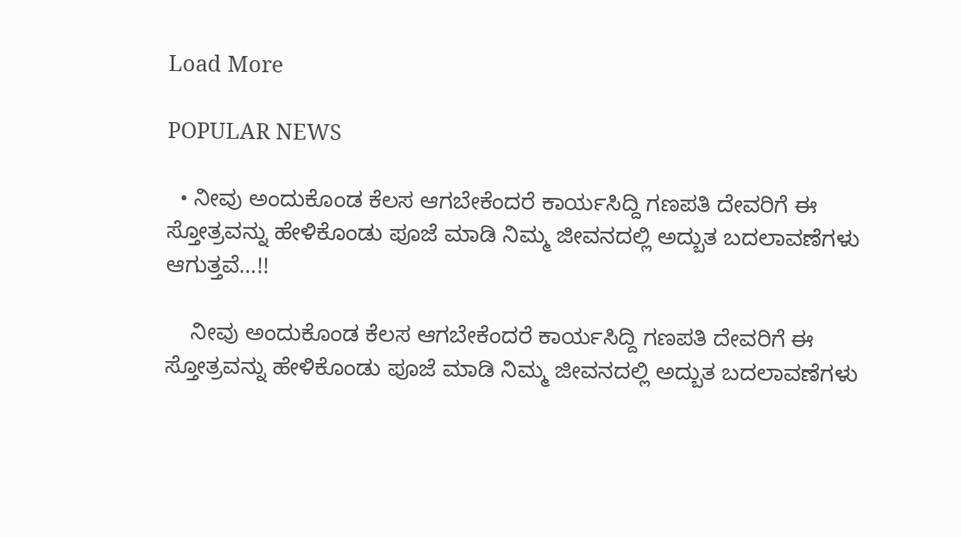Load More

POPULAR NEWS

  • ನೀವು ಅಂದುಕೊಂಡ ಕೆಲಸ ಆಗಬೇಕೆಂದರೆ ಕಾರ್ಯಸಿದ್ದಿ ಗಣಪತಿ ದೇವರಿಗೆ ಈ ಸ್ತೋತ್ರವನ್ನು ಹೇಳಿಕೊಂಡು ಪೂಜೆ ಮಾಡಿ ನಿಮ್ಮ ಜೀವನದಲ್ಲಿ ಅದ್ಬುತ ಬದಲಾವಣೆಗಳು ಆಗುತ್ತವೆ…!!

    ನೀವು ಅಂದುಕೊಂಡ ಕೆಲಸ ಆಗಬೇಕೆಂದರೆ ಕಾರ್ಯಸಿದ್ದಿ ಗಣಪತಿ ದೇವರಿಗೆ ಈ ಸ್ತೋತ್ರವನ್ನು ಹೇಳಿಕೊಂಡು ಪೂಜೆ ಮಾಡಿ ನಿಮ್ಮ ಜೀವನದಲ್ಲಿ ಅದ್ಬುತ ಬದಲಾವಣೆಗಳು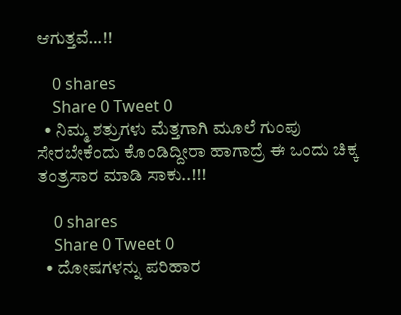ಆಗುತ್ತವೆ…!!

    0 shares
    Share 0 Tweet 0
  • ನಿಮ್ಮ ಶತ್ರುಗಳು ಮೆತ್ತಗಾಗಿ ಮೂಲೆ ಗುಂಪು ಸೇರಬೇಕೆಂದು ಕೊಂಡಿದ್ದೀರಾ ಹಾಗಾದ್ರೆ ಈ ಒಂದು ಚಿಕ್ಕ ತಂತ್ರಸಾರ ಮಾಡಿ ಸಾಕು..!!!

    0 shares
    Share 0 Tweet 0
  • ದೋಷಗಳನ್ನು ಪರಿಹಾರ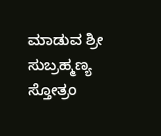ಮಾಡುವ ಶ್ರೀ ಸುಬ್ರಹ್ಮಣ್ಯ ಸ್ತೋತ್ರಂ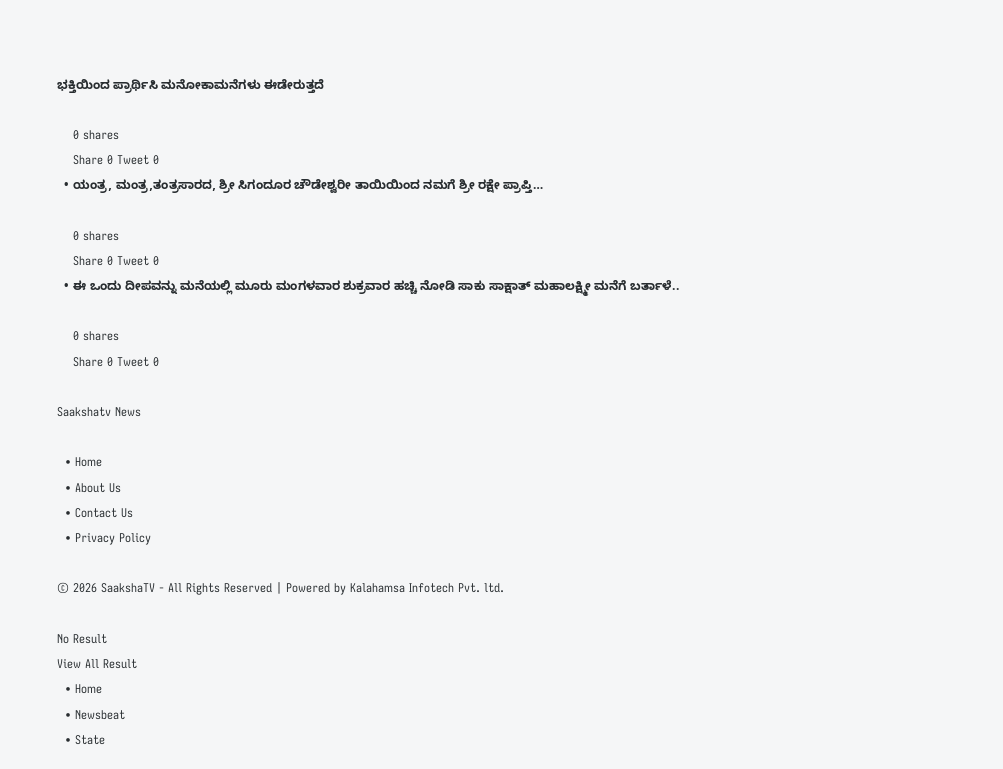ಭಕ್ತಿಯಿಂದ ಪ್ರಾರ್ಥಿಸಿ ಮನೋಕಾಮನೆಗಳು ಈಡೇರುತ್ತದೆ

    0 shares
    Share 0 Tweet 0
  • ಯಂತ್ರ, ಮಂತ್ರ,ತಂತ್ರಸಾರದ, ಶ್ರೀ ಸಿಗಂದೂರ ಚೌಡೇಶ್ವರೀ ತಾಯಿಯಿಂದ ನಮಗೆ ಶ್ರೀ ರಕ್ಷೇ ಪ್ರಾಪ್ತಿ…

    0 shares
    Share 0 Tweet 0
  • ಈ ಒಂದು ದೀಪವನ್ನು ಮನೆಯಲ್ಲಿ ಮೂರು ಮಂಗಳವಾರ ಶುಕ್ರವಾರ ಹಚ್ಚಿ ನೋಡಿ ಸಾಕು ಸಾಕ್ಷಾತ್ ಮಹಾಲಕ್ಷ್ಮೀ ಮನೆಗೆ ಬರ್ತಾಳೆ..

    0 shares
    Share 0 Tweet 0

Saakshatv News

  • Home
  • About Us
  • Contact Us
  • Privacy Policy

© 2026 SaakshaTV - All Rights Reserved | Powered by Kalahamsa Infotech Pvt. ltd.

No Result
View All Result
  • Home
  • Newsbeat
  • State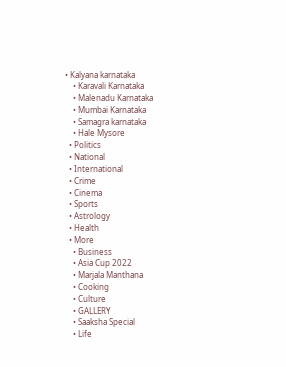• Kalyana karnataka
    • Karavali Karnataka
    • Malenadu Karnataka
    • Mumbai Karnataka
    • Samagra karnataka
    • Hale Mysore
  • Politics
  • National
  • International
  • Crime
  • Cinema
  • Sports
  • Astrology
  • Health
  • More
    • Business
    • Asia Cup 2022
    • Marjala Manthana
    • Cooking
    • Culture
    • GALLERY
    • Saaksha Special
    • Life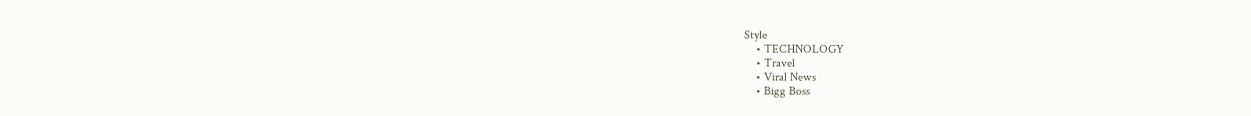Style
    • TECHNOLOGY
    • Travel
    • Viral News
    • Bigg Boss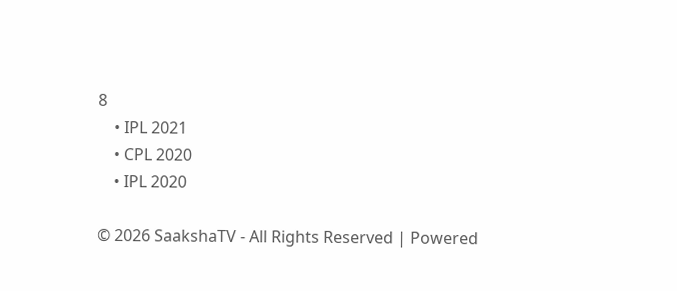8
    • IPL 2021
    • CPL 2020
    • IPL 2020

© 2026 SaakshaTV - All Rights Reserved | Powered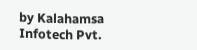by Kalahamsa Infotech Pvt.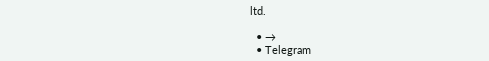ltd.

  • →
  • Telegram